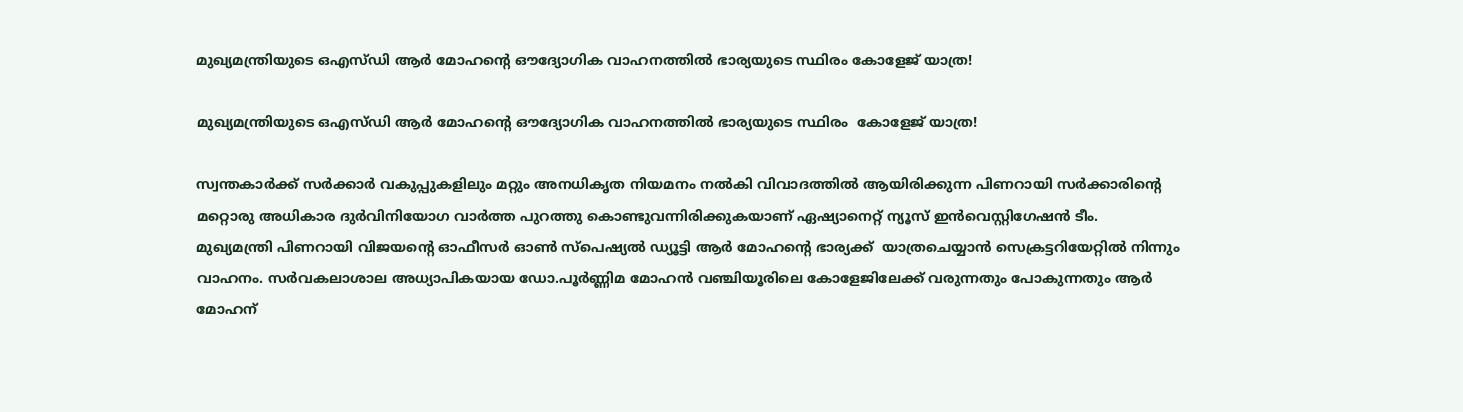മുഖ്യമന്ത്രിയുടെ ഒഎസ്ഡി ആർ മോഹന്‍റെ ഔദ്യോഗിക വാഹനത്തിൽ ഭാര്യയുടെ സ്ഥിരം കോളേജ് യാത്ര!

മുഖ്യമന്ത്രിയുടെ ഒഎസ്ഡി ആർ മോഹന്‍റെ ഔദ്യോഗിക വാഹനത്തിൽ ഭാര്യയുടെ സ്ഥിരം  കോളേജ് യാത്ര!

സ്വന്തകാർക്ക് സർക്കാർ വകുപ്പുകളിലും മറ്റും അനധികൃത നിയമനം നൽകി വിവാദത്തിൽ ആയിരിക്കുന്ന പിണറായി സർക്കാരിന്റെ മറ്റൊരു അധികാര ദുർവിനിയോഗ വാർത്ത പുറത്തു കൊണ്ടുവന്നിരിക്കുകയാണ് ഏഷ്യാനെറ്റ് ന്യൂസ് ഇൻവെസ്റ്റിഗേഷൻ ടീം.
മുഖ്യമന്ത്രി പിണറായി വിജയന്‍റെ ഓഫീസർ ഓണ്‍ സ്പെഷ്യൽ ഡ്യൂട്ടി ആർ മോഹന്‍റെ ഭാര്യക്ക്  യാത്രചെയ്യാൻ സെക്രട്ടറിയേറ്റിൽ നിന്നും വാഹനം. സർവകലാശാല അധ്യാപികയായ ഡോ.പൂർണ്ണിമ മോഹൻ വഞ്ചിയൂരിലെ കോളേജിലേക്ക് വരുന്നതും പോകുന്നതും ആർ മോഹന്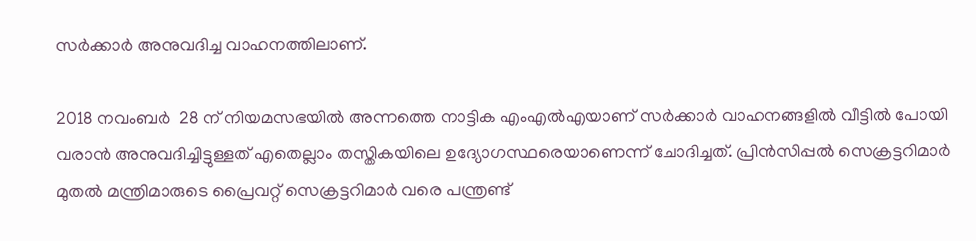സർക്കാർ അനുവദിച്ച വാഹനത്തിലാണ്.

2018 നവംബർ  28 ന് നിയമസഭയിൽ അന്നത്തെ നാട്ടിക എംഎൽഎയാണ് സർക്കാർ വാഹനങ്ങളിൽ വീട്ടിൽ പോയി വരാൻ അനുവദിച്ചിട്ടുള്ളത് എതെല്ലാം തസ്തികയിലെ ഉദ്യോഗസ്ഥരെയാണെന്ന് ചോദിച്ചത്. പ്രിൻസിപ്പൽ സെക്രട്ടറിമാർ മുതൽ മന്ത്രിമാരുടെ പ്രൈവറ്റ് സെക്രട്ടറിമാർ വരെ പന്ത്രണ്ട്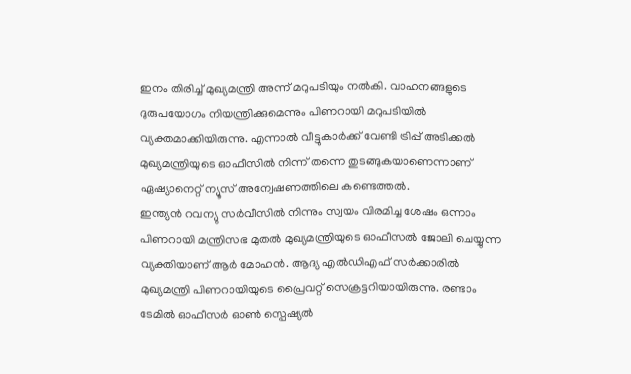ഇനം തിരിച്ച് മുഖ്യമന്ത്രി അന്ന് മറുപടിയും നൽകി. വാഹനങ്ങളുടെ ദുരുപയോഗം നിയന്ത്രിക്കുമെന്നും പിണറായി മറുപടിയിൽ വ്യക്തമാക്കിയിരുന്നു. എന്നാൽ വീട്ടുകാർക്ക് വേണ്ടി ട്രിപ്പ് അടിക്കൽ മുഖ്യമന്ത്രിയുടെ ഓഫീസിൽ നിന്ന് തന്നെ തുടങ്ങുകയാണെന്നാണ് ഏഷ്യാനെറ്റ് ന്യൂസ് അന്വേഷണത്തിലെ കണ്ടെത്തൽ.
ഇന്ത്യൻ റവന്യു സർവീസിൽ നിന്നും സ്വയം വിരമിച്ച ശേഷം ഒന്നാം പിണറായി മന്ത്രിസഭ മുതൽ മുഖ്യമന്ത്രിയുടെ ഓഫീസൽ ജോലി ചെയ്യുന്ന വ്യക്തിയാണ് ആർ മോഹൻ. ആദ്യ എൽഡിഎഫ് സർക്കാരിൽ മുഖ്യമന്ത്രി പിണറായിയുടെ പ്രൈവറ്റ് സെക്രട്ടറിയായിരുന്നു. രണ്ടാം ടേമിൽ ഓഫീസർ ഓണ്‍ സ്പെഷ്യൽ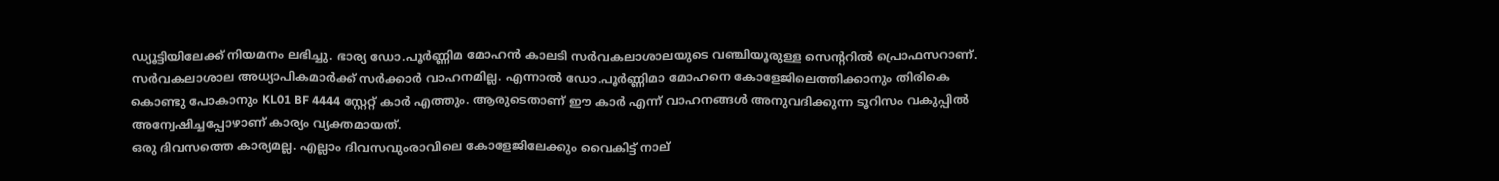ഡ്യൂട്ടിയിലേക്ക് നിയമനം ലഭിച്ചു. ഭാര്യ ഡോ.പൂർണ്ണിമ മോഹൻ കാലടി സർവകലാശാലയുടെ വഞ്ചിയൂരുള്ള സെന്‍ററിൽ പ്രൊഫസറാണ്. സർവകലാശാല അധ്യാപികമാർക്ക് സർക്കാർ വാഹനമില്ല. എന്നാൽ ഡോ.പൂർണ്ണിമാ മോഹനെ കോളേജിലെത്തിക്കാനും തിരികെ കൊണ്ടു പോകാനും KL01 BF 4444 സ്റ്റേറ്റ് കാർ എത്തും. ആരുടെതാണ് ഈ കാർ എന്ന് വാഹനങ്ങൾ അനുവദിക്കുന്ന ടൂറിസം വകുപ്പിൽ അന്വേഷിച്ചപ്പോഴാണ് കാര്യം വ്യക്തമായത്.
ഒരു ദിവസത്തെ കാര്യമല്ല. എല്ലാം ദിവസവുംരാവിലെ കോളേജിലേക്കും വൈകിട്ട് നാല്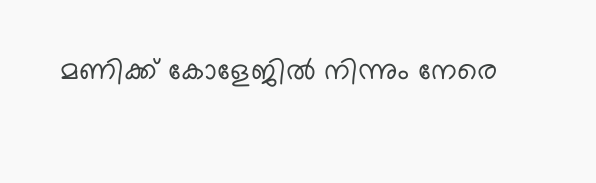മണിക്ക് കോളേജിൽ നിന്നും നേരെ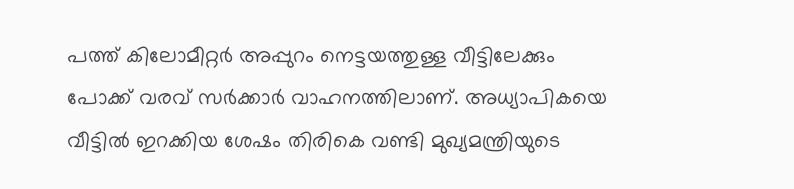പത്ത് കിലോമീറ്റർ അപ്പുറം നെട്ടയത്തുള്ള വീട്ടിലേക്കും പോക്ക് വരവ് സർക്കാർ വാഹനത്തിലാണ്. അധ്യാപികയെ വീട്ടിൽ ഇറക്കിയ ശേഷം തിരികെ വണ്ടി മുഖ്യമന്ത്രിയുടെ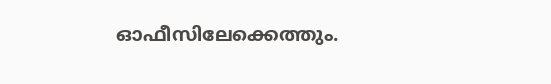ഓഫീസിലേക്കെത്തും.